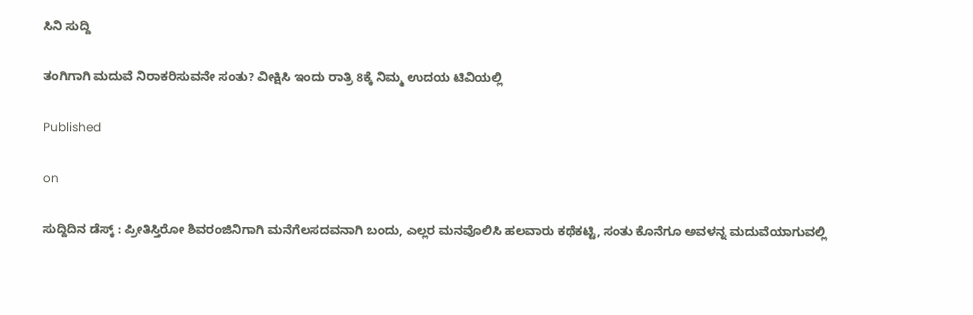ಸಿನಿ ಸುದ್ದಿ

ತಂಗಿಗಾಗಿ ಮದುವೆ ನಿರಾಕರಿಸುವನೇ ಸಂತು? ವೀಕ್ಷಿಸಿ ಇಂದು ರಾತ್ರಿ 8ಕ್ಕೆ ನಿಮ್ಮ ಉದಯ ಟಿವಿಯಲ್ಲಿ

Published

on

ಸುದ್ದಿದಿನ ಡೆಸ್ಕ್ : ಪ್ರೀತಿಸ್ತಿರೋ ಶಿವರಂಜಿನಿಗಾಗಿ ಮನೆಗೆಲಸದವನಾಗಿ ಬಂದು, ಎಲ್ಲರ ಮನವೊಲಿಸಿ ಹಲವಾರು ಕಥೆಕಟ್ಟಿ, ಸಂತು ಕೊನೆಗೂ ಅವಳನ್ನ ಮದುವೆಯಾಗುವಲ್ಲಿ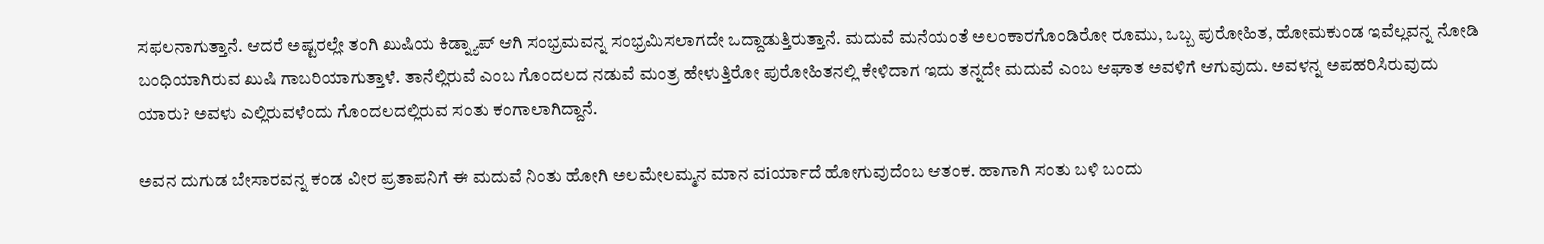ಸಫಲನಾಗುತ್ತಾನೆ. ಆದರೆ ಅಷ್ಟರಲ್ಲೇ ತಂಗಿ ಖುಷಿಯ ಕಿಡ್ನ್ಯಾಪ್ ಆಗಿ ಸಂಭ್ರಮವನ್ನ ಸಂಭ್ರಮಿಸಲಾಗದೇ ಒದ್ದಾಡುತ್ತಿರುತ್ತಾನೆ. ಮದುವೆ ಮನೆಯಂತೆ ಅಲಂಕಾರಗೊಂಡಿರೋ ರೂಮು, ಒಬ್ಬ ಪುರೋಹಿತ, ಹೋಮಕುಂಡ ಇವೆಲ್ಲವನ್ನ ನೋಡಿ ಬಂಧಿಯಾಗಿರುವ ಖುಷಿ ಗಾಬರಿಯಾಗುತ್ತಾಳೆ. ತಾನೆಲ್ಲಿರುವೆ ಎಂಬ ಗೊಂದಲದ ನಡುವೆ ಮಂತ್ರ ಹೇಳುತ್ತಿರೋ ಪುರೋಹಿತನಲ್ಲಿ ಕೇಳಿದಾಗ ಇದು ತನ್ನದೇ ಮದುವೆ ಎಂಬ ಆಘಾತ ಅವಳಿಗೆ ಆಗುವುದು. ಅವಳನ್ನ ಅಪಹರಿಸಿರುವುದು ಯಾರು? ಅವಳು ಎಲ್ಲಿರುವಳೆಂದು ಗೊಂದಲದಲ್ಲಿರುವ ಸಂತು ಕಂಗಾಲಾಗಿದ್ದಾನೆ.

ಅವನ ದುಗುಡ ಬೇಸಾರವನ್ನ ಕಂಡ ವೀರ ಪ್ರತಾಪನಿಗೆ ಈ ಮದುವೆ ನಿಂತು ಹೋಗಿ ಅಲಮೇಲಮ್ಮನ ಮಾನ ವiರ್ಯಾದೆ ಹೋಗುವುದೆಂಬ ಆತಂಕ. ಹಾಗಾಗಿ ಸಂತು ಬಳಿ ಬಂದು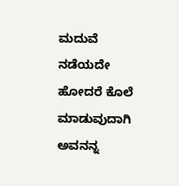ಮದುವೆ ನಡೆಯದೇ ಹೋದರೆ ಕೊಲೆ ಮಾಡುವುದಾಗಿ ಅವನನ್ನ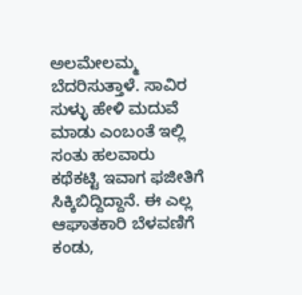ಅಲಮೇಲಮ್ಮ ಬೆದರಿಸುತ್ತಾಳೆ. ಸಾವಿರ ಸುಳ್ಳು ಹೇಳಿ ಮದುವೆ ಮಾಡು ಎಂಬಂತೆ ಇಲ್ಲಿ ಸಂತು ಹಲವಾರು ಕಥೆಕಟ್ಟಿ ಇವಾಗ ಫಜೀತಿಗೆ ಸಿಕ್ಕಿಬಿದ್ದಿದ್ದಾನೆ. ಈ ಎಲ್ಲ ಆಘಾತಕಾರಿ ಬೆಳವಣಿಗೆ ಕಂಡು,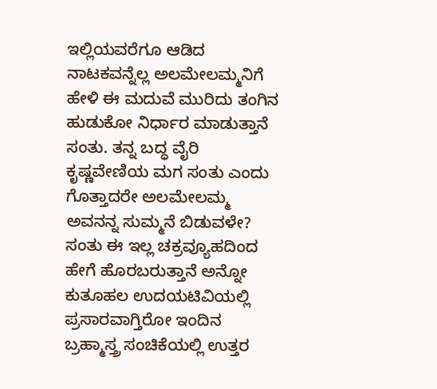ಇಲ್ಲಿಯವರೆಗೂ ಆಡಿದ ನಾಟಕವನ್ನೆಲ್ಲ ಅಲಮೇಲಮ್ಮನಿಗೆ ಹೇಳಿ ಈ ಮದುವೆ ಮುರಿದು ತಂಗಿನ ಹುಡುಕೋ ನಿರ್ಧಾರ ಮಾಡುತ್ತಾನೆ ಸಂತು. ತನ್ನ ಬದ್ಧ ವೈರಿ ಕೃಷ್ಣವೇಣಿಯ ಮಗ ಸಂತು ಎಂದು ಗೊತ್ತಾದರೇ ಅಲಮೇಲಮ್ಮ ಅವನನ್ನ ಸುಮ್ಮನೆ ಬಿಡುವಳೇ? ಸಂತು ಈ ಇಲ್ಲ ಚಕ್ರವ್ಯೂಹದಿಂದ ಹೇಗೆ ಹೊರಬರುತ್ತಾನೆ ಅನ್ನೋ ಕುತೂಹಲ ಉದಯಟಿವಿಯಲ್ಲಿ ಪ್ರಸಾರವಾಗ್ತಿರೋ ಇಂದಿನ ಬ್ರಹ್ಮಾಸ್ತ್ರ ಸಂಚಿಕೆಯಲ್ಲಿ ಉತ್ತರ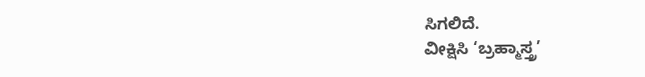ಸಿಗಲಿದೆ.
ವೀಕ್ಷಿಸಿ ‘ಬ್ರಹ್ಮಾಸ್ತ್ರ’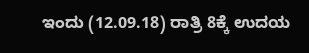ಇಂದು (12.09.18) ರಾತ್ರಿ 8ಕ್ಕೆ ಉದಯ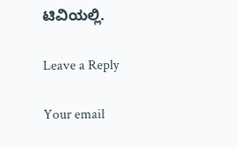ಟಿವಿಯಲ್ಲಿ.

Leave a Reply

Your email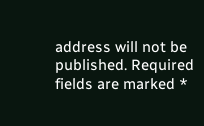address will not be published. Required fields are marked *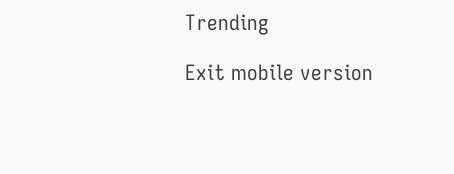Trending

Exit mobile version